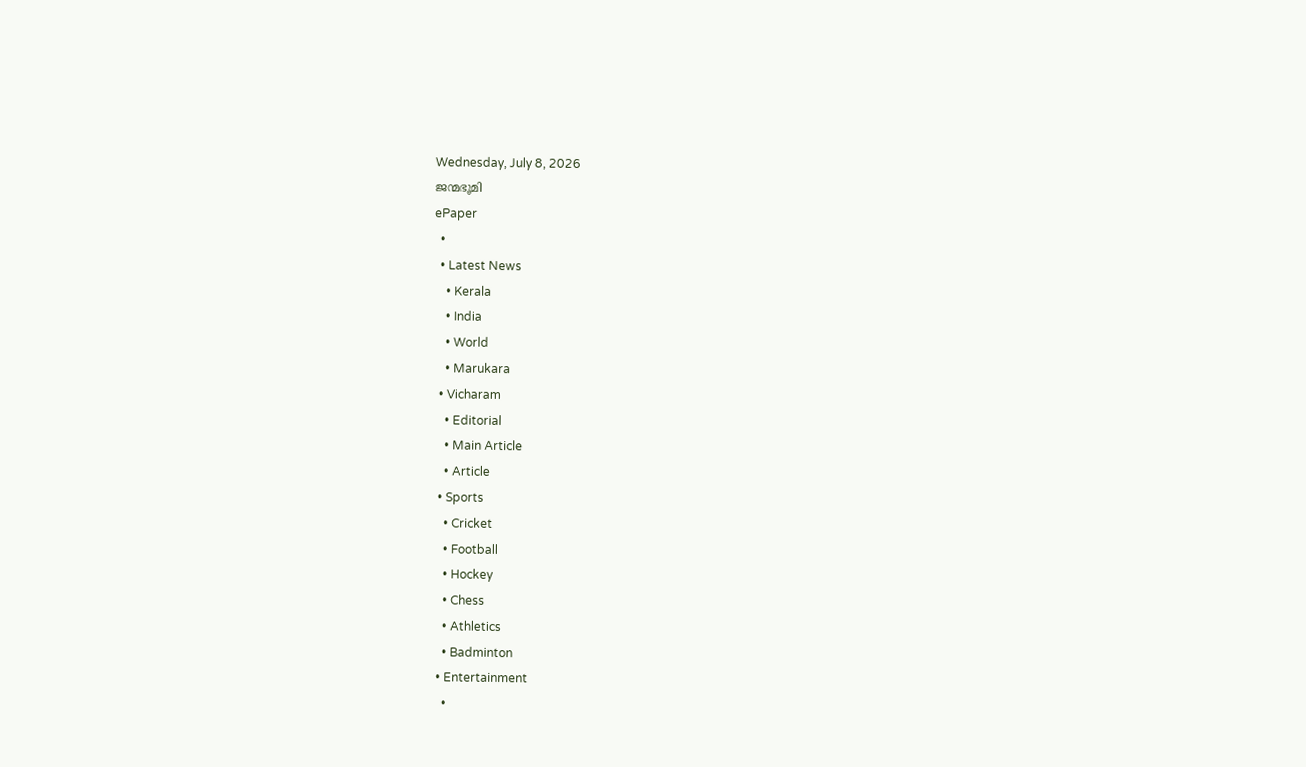Wednesday, July 8, 2026
ജന്മഭൂമി
ePaper
  •
  • Latest News
    • Kerala
    • India
    • World
    • Marukara
  • Vicharam
    • Editorial
    • Main Article
    • Article
  • Sports
    • Cricket
    • Football
    • Hockey
    • Chess
    • Athletics
    • Badminton
  • Entertainment
    •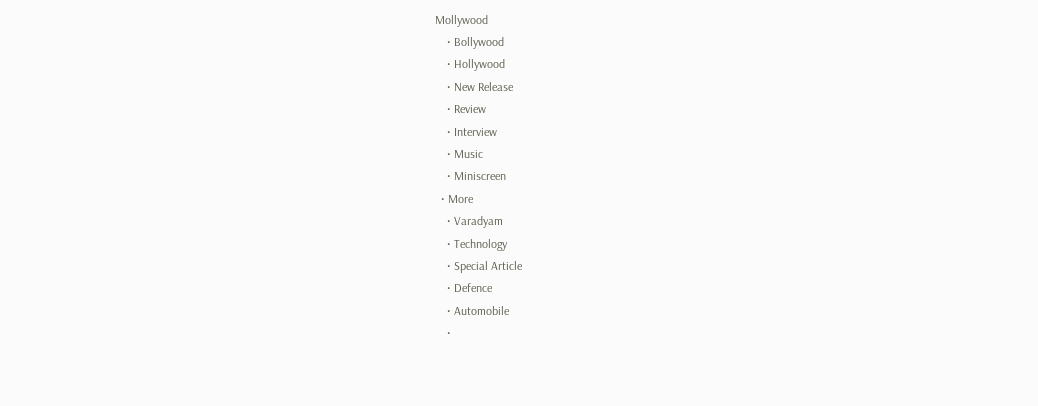Mollywood
    • Bollywood
    • Hollywood
    • New Release
    • Review
    • Interview
    • Music
    • Miniscreen
  • More
    • Varadyam
    • Technology
    • Special Article
    • Defence
    • Automobile
    •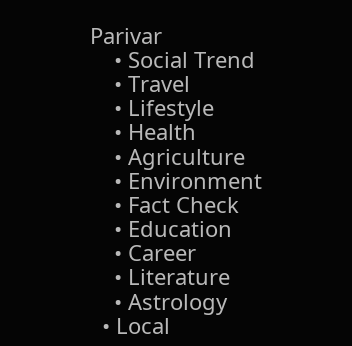Parivar
    • Social Trend
    • Travel
    • Lifestyle
    • Health
    • Agriculture
    • Environment
    • Fact Check
    • Education
    • Career
    • Literature
    • Astrology
  • Local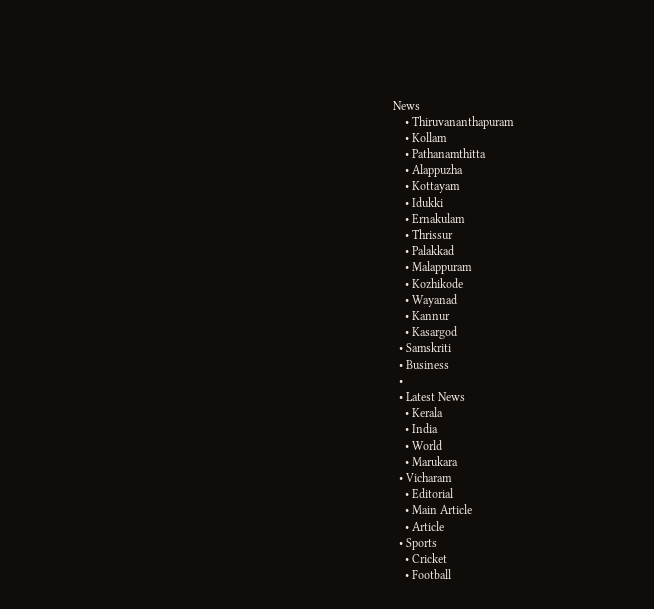News
    • Thiruvananthapuram
    • Kollam
    • Pathanamthitta
    • Alappuzha
    • Kottayam
    • Idukki
    • Ernakulam
    • Thrissur
    • Palakkad
    • Malappuram
    • Kozhikode
    • Wayanad
    • Kannur
    • Kasargod
  • Samskriti
  • Business
  •
  • Latest News
    • Kerala
    • India
    • World
    • Marukara
  • Vicharam
    • Editorial
    • Main Article
    • Article
  • Sports
    • Cricket
    • Football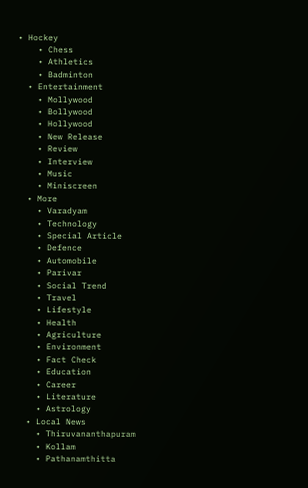• Hockey
    • Chess
    • Athletics
    • Badminton
  • Entertainment
    • Mollywood
    • Bollywood
    • Hollywood
    • New Release
    • Review
    • Interview
    • Music
    • Miniscreen
  • More
    • Varadyam
    • Technology
    • Special Article
    • Defence
    • Automobile
    • Parivar
    • Social Trend
    • Travel
    • Lifestyle
    • Health
    • Agriculture
    • Environment
    • Fact Check
    • Education
    • Career
    • Literature
    • Astrology
  • Local News
    • Thiruvananthapuram
    • Kollam
    • Pathanamthitta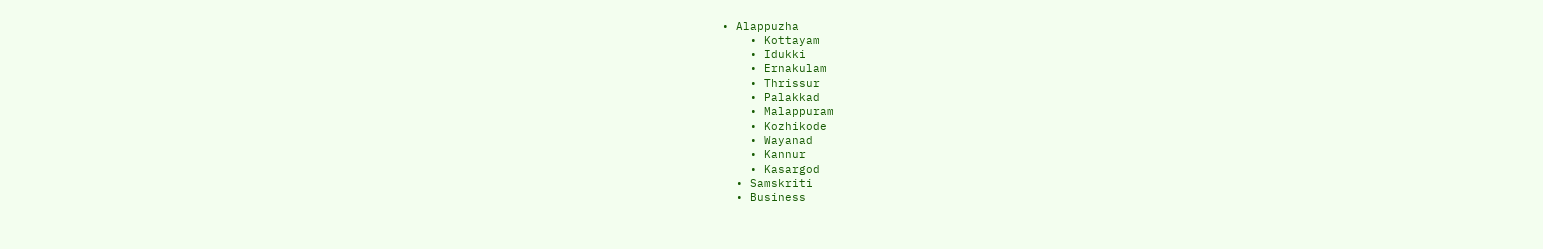• Alappuzha
    • Kottayam
    • Idukki
    • Ernakulam
    • Thrissur
    • Palakkad
    • Malappuram
    • Kozhikode
    • Wayanad
    • Kannur
    • Kasargod
  • Samskriti
  • Business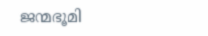ജന്മഭൂമി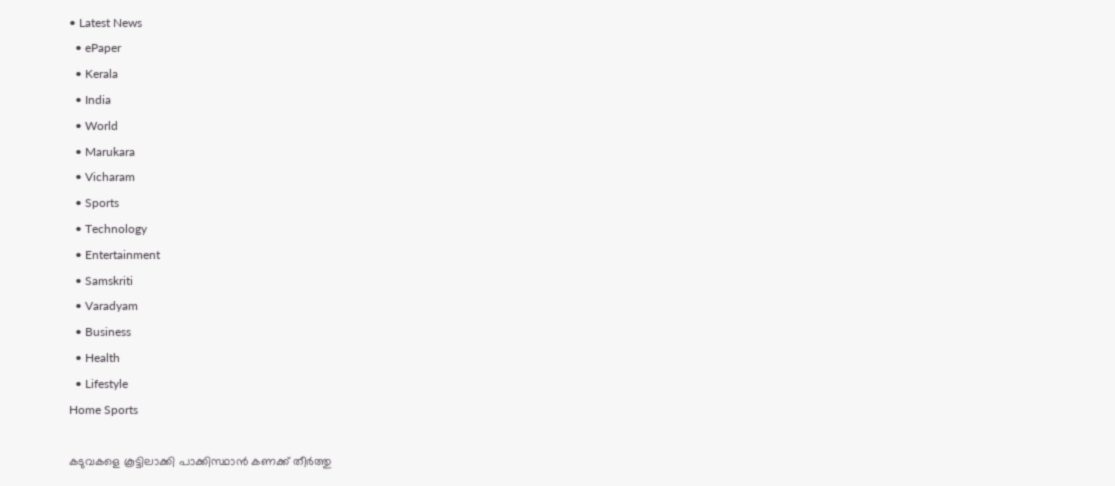• Latest News
  • ePaper
  • Kerala
  • India
  • World
  • Marukara
  • Vicharam
  • Sports
  • Technology
  • Entertainment
  • Samskriti
  • Varadyam
  • Business
  • Health
  • Lifestyle
Home Sports

കടുവകളെ കൂട്ടിലാക്കി പാക്കിസ്ഥാന്‍ കണക്ക് തീര്‍ത്തു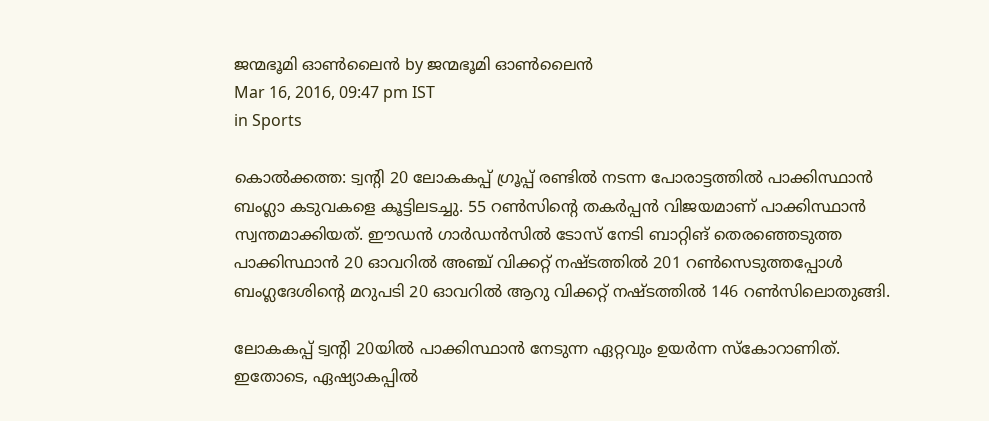ജന്മഭൂമി ഓണ്‍ലൈന്‍ by ജന്മഭൂമി ഓണ്‍ലൈന്‍
Mar 16, 2016, 09:47 pm IST
in Sports

കൊല്‍ക്കത്ത: ട്വന്റി 20 ലോകകപ്പ് ഗ്രൂപ്പ് രണ്ടില്‍ നടന്ന പോരാട്ടത്തില്‍ പാക്കിസ്ഥാന്‍ ബംഗ്ലാ കടുവകളെ കൂട്ടിലടച്ചു. 55 റണ്‍സിന്റെ തകര്‍പ്പന്‍ വിജയമാണ് പാക്കിസ്ഥാന്‍ സ്വന്തമാക്കിയത്. ഈഡന്‍ ഗാര്‍ഡന്‍സില്‍ ടോസ് നേടി ബാറ്റിങ് തെരഞ്ഞെടുത്ത പാക്കിസ്ഥാന്‍ 20 ഓവറില്‍ അഞ്ച് വിക്കറ്റ് നഷ്ടത്തില്‍ 201 റണ്‍സെടുത്തപ്പോള്‍ ബംഗ്ലദേശിന്റെ മറുപടി 20 ഓവറില്‍ ആറു വിക്കറ്റ് നഷ്ടത്തില്‍ 146 റണ്‍സിലൊതുങ്ങി.

ലോകകപ്പ് ട്വന്റി 20യില്‍ പാക്കിസ്ഥാന്‍ നേടുന്ന ഏറ്റവും ഉയര്‍ന്ന സ്‌കോറാണിത്. ഇതോടെ, ഏഷ്യാകപ്പില്‍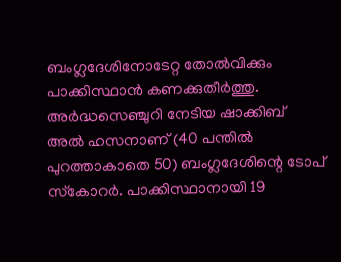ബംഗ്ലദേശിനോടേറ്റ തോല്‍വിക്കും പാക്കിസ്ഥാന്‍ കണക്കുതീര്‍ത്തു. അര്‍ദ്ധസെഞ്ചുറി നേടിയ ഷാക്കിബ് അല്‍ ഹസനാണ് (40 പന്തില്‍ പുറത്താകാതെ 50) ബംഗ്ലദേശിന്റെ ടോപ് സ്‌കോറര്‍. പാക്കിസ്ഥാനായി 19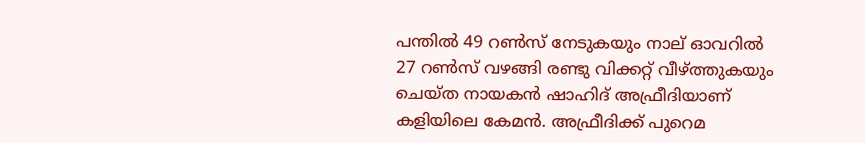പന്തില്‍ 49 റണ്‍സ് നേടുകയും നാല് ഓവറില്‍ 27 റണ്‍സ് വഴങ്ങി രണ്ടു വിക്കറ്റ് വീഴ്‌ത്തുകയും ചെയ്ത നായകന്‍ ഷാഹിദ് അഫ്രീദിയാണ് കളിയിലെ കേമന്‍. അഫ്രീദിക്ക് പുറെമ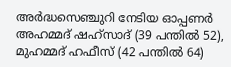അര്‍ദ്ധസെഞ്ചുറി നേടിയ ഓപ്പണര്‍ അഹമ്മദ് ഷഹ്‌സാദ് (39 പന്തില്‍ 52), മുഹമ്മദ് ഹഫീസ് (42 പന്തില്‍ 64)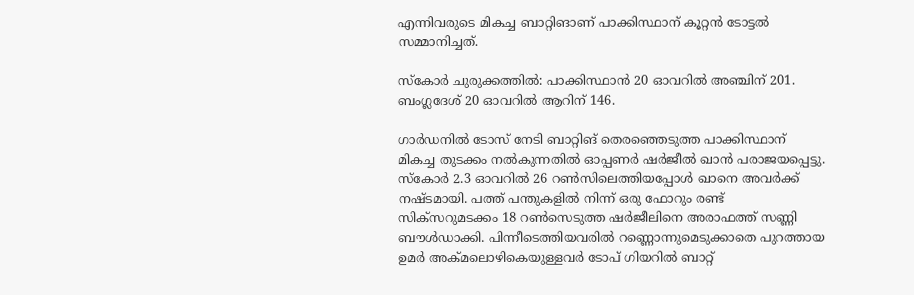എന്നിവരുടെ മികച്ച ബാറ്റിങാണ് പാക്കിസ്ഥാന് കൂറ്റന്‍ ടോട്ടല്‍ സമ്മാനിച്ചത്.

സ്‌കോര്‍ ചുരുക്കത്തില്‍: പാക്കിസ്ഥാന്‍ 20 ഓവറില്‍ അഞ്ചിന് 201. ബംഗ്ലദേശ് 20 ഓവറില്‍ ആറിന് 146.

ഗാര്‍ഡനില്‍ ടോസ് നേടി ബാറ്റിങ് തെരഞ്ഞെടുത്ത പാക്കിസ്ഥാന് മികച്ച തുടക്കം നല്‍കുന്നതില്‍ ഓപ്പണര്‍ ഷര്‍ജീല്‍ ഖാന്‍ പരാജയപ്പെട്ടു. സ്‌കോര്‍ 2.3 ഓവറില്‍ 26 റണ്‍സിലെത്തിയപ്പോള്‍ ഖാനെ അവര്‍ക്ക് നഷ്ടമായി. പത്ത് പന്തുകളില്‍ നിന്ന് ഒരു ഫോറും രണ്ട് സിക്‌സറുമടക്കം 18 റണ്‍സെടുത്ത ഷര്‍ജീലിനെ അരാഫത്ത് സണ്ണി ബൗള്‍ഡാക്കി. പിന്നീടെത്തിയവരില്‍ റണ്ണൊന്നുമെടുക്കാതെ പുറത്തായ ഉമര്‍ അക്മലൊഴികെയുള്ളവര്‍ ടോപ് ഗിയറില്‍ ബാറ്റ്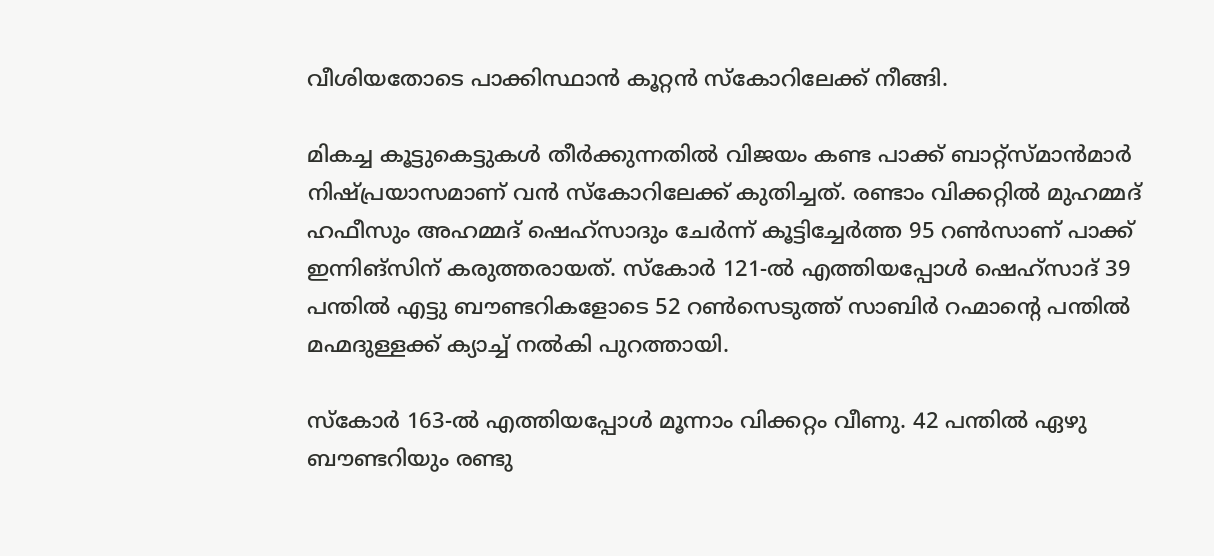വീശിയതോടെ പാക്കിസ്ഥാന്‍ കൂറ്റന്‍ സ്‌കോറിലേക്ക് നീങ്ങി.

മികച്ച കൂട്ടുകെട്ടുകള്‍ തീര്‍ക്കുന്നതില്‍ വിജയം കണ്ട പാക്ക് ബാറ്റ്‌സ്മാന്‍മാര്‍ നിഷ്പ്രയാസമാണ് വന്‍ സ്‌കോറിലേക്ക് കുതിച്ചത്. രണ്ടാം വിക്കറ്റില്‍ മുഹമ്മദ് ഹഫീസും അഹമ്മദ് ഷെഹ്‌സാദും ചേര്‍ന്ന് കൂട്ടിച്ചേര്‍ത്ത 95 റണ്‍സാണ് പാക്ക് ഇന്നിങ്‌സിന് കരുത്തരായത്. സ്‌കോര്‍ 121-ല്‍ എത്തിയപ്പോള്‍ ഷെഹ്‌സാദ് 39 പന്തില്‍ എട്ടു ബൗണ്ടറികളോടെ 52 റണ്‍സെടുത്ത് സാബിര്‍ റഹ്മാന്റെ പന്തില്‍ മഹ്മദുള്ളക്ക് ക്യാച്ച് നല്‍കി പുറത്തായി.

സ്‌കോര്‍ 163-ല്‍ എത്തിയപ്പോള്‍ മൂന്നാം വിക്കറ്റം വീണു. 42 പന്തില്‍ ഏഴു ബൗണ്ടറിയും രണ്ടു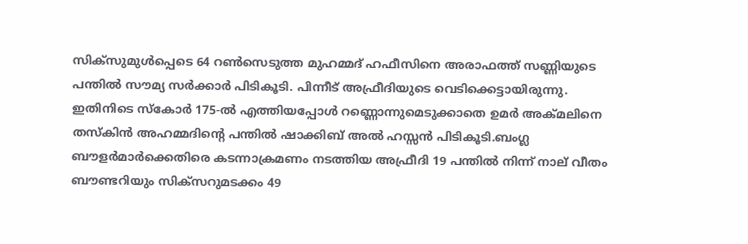സിക്‌സുമുള്‍പ്പെടെ 64 റണ്‍സെടുത്ത മുഹമ്മദ് ഹഫീസിനെ അരാഫത്ത് സണ്ണിയുടെ പന്തില്‍ സൗമ്യ സര്‍ക്കാര്‍ പിടികൂടി. പിന്നീട് അഫ്രീദിയുടെ വെടിക്കെട്ടായിരുന്നു. ഇതിനിടെ സ്‌കോര്‍ 175-ല്‍ എത്തിയപ്പോള്‍ റണ്ണൊന്നുമെടുക്കാതെ ഉമര്‍ അക്മലിനെ തസ്‌കിന്‍ അഹമ്മദിന്റെ പന്തില്‍ ഷാക്കിബ് അല്‍ ഹസ്സന്‍ പിടികൂടി.ബംഗ്ല ബൗളര്‍മാര്‍ക്കെതിരെ കടന്നാക്രമണം നടത്തിയ അഫ്രീദി 19 പന്തില്‍ നിന്ന് നാല് വീതം ബൗണ്ടറിയും സിക്‌സറുമടക്കം 49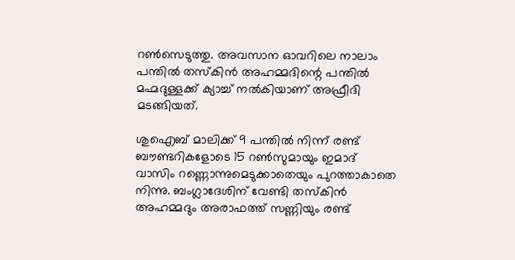റണ്‍സെടുത്തു. അവസാന ഓവറിലെ നാലാം പന്തില്‍ തസ്‌കിന്‍ അഹമ്മദിന്റെ പന്തില്‍ മഹ്മദുള്ളക്ക് ക്യാച്ച് നല്‍കിയാണ് അഫ്രീദി മടങ്ങിയത്.

ശുഐബ് മാലിക്ക് 9 പന്തില്‍ നിന്ന് രണ്ട് ബൗണ്ടറികളോടെ 15 റണ്‍സുമായും ഇമാദ് വാസിം റണ്ണൊന്നുമെടുക്കാതെയും പുറത്താകാതെ നിന്നു. ബംഗ്ലാദേശിന് വേണ്ടി തസ്‌കിന്‍ അഹമ്മദും അരാഫത്ത് സണ്ണിയും രണ്ട്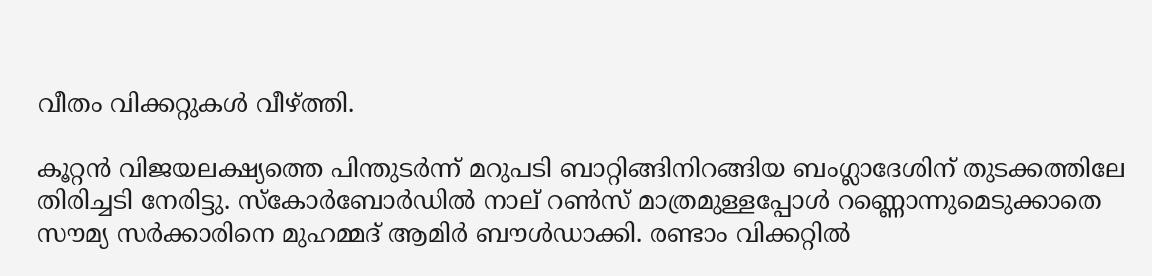വീതം വിക്കറ്റുകള്‍ വീഴ്‌ത്തി.

കൂറ്റന്‍ വിജയലക്ഷ്യത്തെ പിന്തുടര്‍ന്ന് മറുപടി ബാറ്റിങ്ങിനിറങ്ങിയ ബംഗ്ലാദേശിന് തുടക്കത്തിലേ തിരിച്ചടി നേരിട്ടു. സ്‌കോര്‍ബോര്‍ഡില്‍ നാല് റണ്‍സ് മാത്രമുള്ളപ്പോള്‍ റണ്ണൊന്നുമെടുക്കാതെ സൗമ്യ സര്‍ക്കാരിനെ മുഹമ്മദ് ആമിര്‍ ബൗള്‍ഡാക്കി. രണ്ടാം വിക്കറ്റില്‍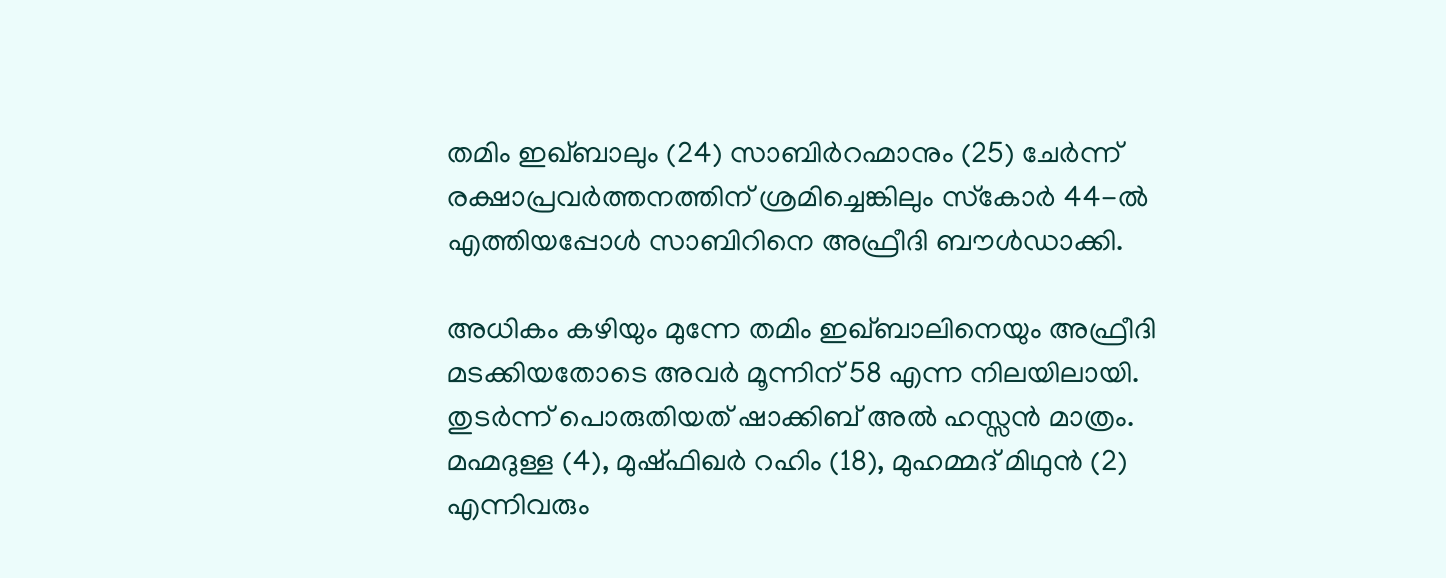തമിം ഇഖ്ബാലും (24) സാബിര്‍റഹ്മാനും (25) ചേര്‍ന്ന് രക്ഷാപ്രവര്‍ത്തനത്തിന് ശ്രമിച്ചെങ്കിലും സ്‌കോര്‍ 44-ല്‍ എത്തിയപ്പോള്‍ സാബിറിനെ അഫ്രീദി ബൗള്‍ഡാക്കി.

അധികം കഴിയും മുന്നേ തമിം ഇഖ്ബാലിനെയും അഫ്രീദി മടക്കിയതോടെ അവര്‍ മൂന്നിന് 58 എന്ന നിലയിലായി. തുടര്‍ന്ന് പൊരുതിയത് ഷാക്കിബ് അല്‍ ഹസ്സന്‍ മാത്രം. മഹ്മദുള്ള (4), മുഷ്ഫിഖര്‍ റഹിം (18), മുഹമ്മദ് മിഥുന്‍ (2) എന്നിവരും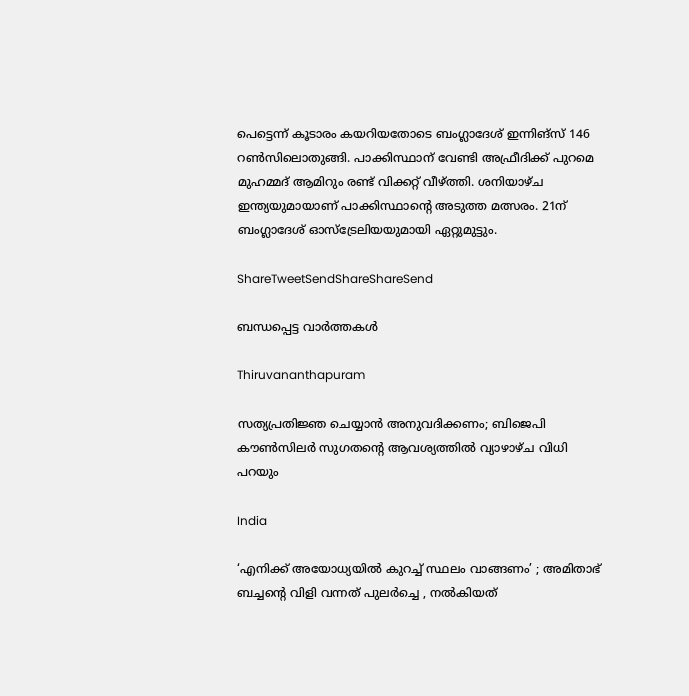പെട്ടെന്ന് കൂടാരം കയറിയതോടെ ബംഗ്ലാദേശ് ഇന്നിങ്‌സ് 146 റണ്‍സിലൊതുങ്ങി. പാക്കിസ്ഥാന് വേണ്ടി അഫ്രീദിക്ക് പുറമെ മുഹമ്മദ് ആമിറും രണ്ട് വിക്കറ്റ് വീഴ്‌ത്തി. ശനിയാഴ്ച ഇന്ത്യയുമായാണ് പാക്കിസ്ഥാന്റെ അടുത്ത മത്സരം. 21ന് ബംഗ്ലാദേശ് ഓസ്‌ട്രേലിയയുമായി ഏറ്റുമുട്ടും.

ShareTweetSendShareShareSend

ബന്ധപ്പെട്ട വാര്‍ത്തകള്‍

Thiruvananthapuram

സത്യപ്രതിജ്ഞ ചെയ്യാന്‍ അനുവദിക്കണം; ബിജെപി കൗണ്‍സിലര്‍ സുഗതന്റെ ആവശ്യത്തില്‍ വ്യാഴാഴ്ച വിധി പറയും

India

‘എനിക്ക് അയോധ്യയിൽ കുറച്ച് സ്ഥലം വാങ്ങണം’ ; അമിതാഭ് ബച്ചന്റെ വിളി വന്നത് പുലർച്ചെ , നൽകിയത്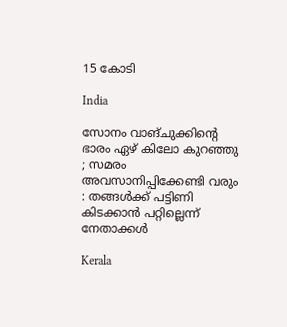15 കോടി

India

സോനം വാങ്ചുക്കിന്റെ ഭാരം ഏഴ് കിലോ കുറഞ്ഞു ; സമരം അവസാനിപ്പിക്കേണ്ടി വരും : തങ്ങൾക്ക് പട്ടിണി കിടക്കാൻ പറ്റില്ലെന്ന് നേതാക്കൾ

Kerala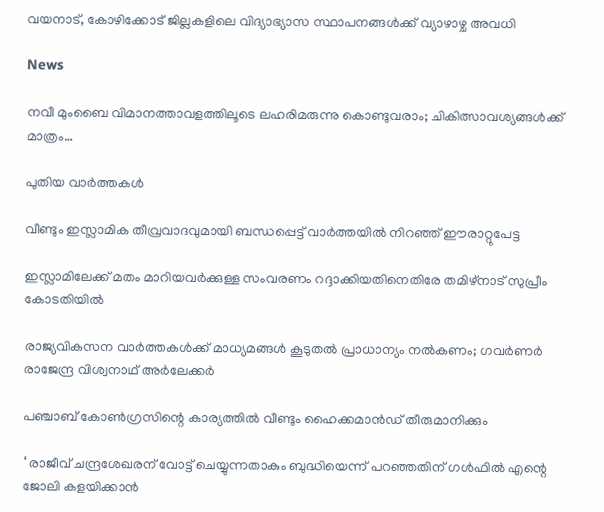വയനാട്, കോഴിക്കോട് ജില്ലകളിലെ വിദ്യാഭ്യാസ സ്ഥാപനങ്ങള്‍ക്ക് വ്യാഴാഴ്ച അവധി

News

നവീ മുംബൈ വിമാനത്താവളത്തിലൂടെ ലഹരിമരുന്നു കൊണ്ടുവരാം; ചികിത്സാവശ്യങ്ങൾക്ക് മാത്രം…

പുതിയ വാര്‍ത്തകള്‍

വീണ്ടും ഇസ്ലാമിക തീവ്രവാദവുമായി ബന്ധപ്പെട്ട് വാര്‍ത്തയില്‍ നിറഞ്ഞ് ഈരാറ്റുപേട്ട

ഇസ്ലാമിലേക്ക് മതം മാറിയവർക്കുള്ള സംവരണം റദ്ദാക്കിയതിനെതിരേ തമിഴ്‌നാട് സുപ്രീം കോടതിയിൽ

രാജ്യവികസന വാര്‍ത്തകള്‍ക്ക് മാധ്യമങ്ങള്‍ കൂടുതല്‍ പ്രാധാന്യം നല്‍കണം; ഗവര്‍ണര്‍ രാജേന്ദ്ര വിശ്വനാഥ് അര്‍ലേക്കര്‍

പഞ്ചാബ് കോൺഗ്രസിന്റെ കാര്യത്തിൽ വീണ്ടും ഹൈക്കമാൻഡ് തീരുമാനിക്കും

‘ രാജീവ് ചന്ദ്രശേഖരന് വോട്ട് ചെയ്യുന്നതാകും ബുദ്ധിയെന്ന് പറഞ്ഞതിന് ഗൾഫിൽ എന്റെ ജോലി കളയിക്കാൻ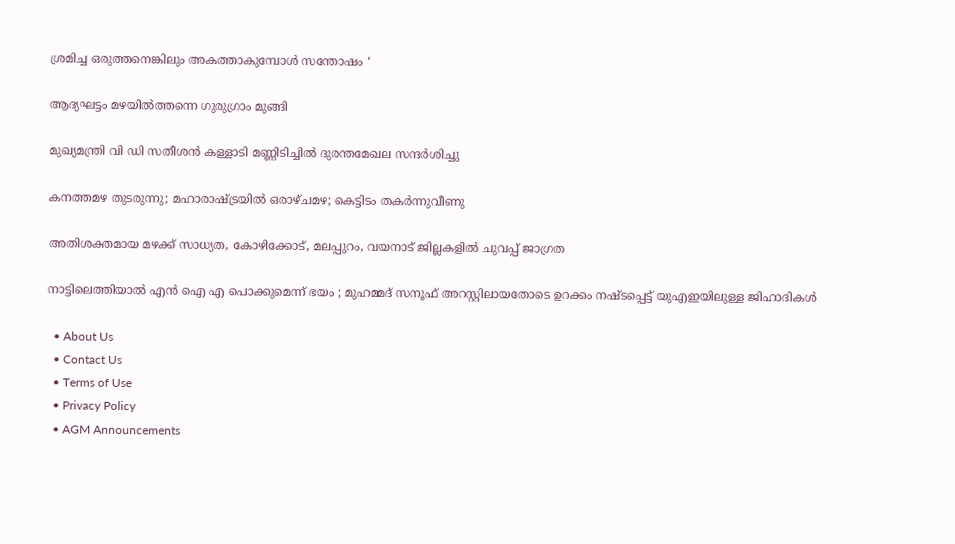ശ്രമിച്ച ഒരുത്തനെങ്കിലും അകത്താകുമ്പോൾ സന്തോഷം ‘

ആദ്യഘട്ടം മഴയിൽത്തന്നെ ഗുരുഗ്രാം മുങ്ങി

മുഖ്യമന്ത്രി വി ഡി സതീശന്‍ കള്ളാടി മണ്ണിടിച്ചില്‍ ദുരന്തമേഖല സന്ദര്‍ശിച്ചു

കനത്തമഴ തുടരുന്നു; മഹാരാഷ്‌ട്രയിൽ ഒരാഴ്ചമഴ; കെട്ടിടം തകർന്നുവീണു

അതിശക്തമായ മഴക്ക് സാധ്യത, കോഴിക്കോട്, മലപ്പുറം, വയനാട് ജില്ലകളില്‍ ചുവപ്പ് ജാഗ്രത

നാട്ടിലെത്തിയാൽ എൻ ഐ എ പൊക്കുമെന്ന് ഭയം ; മുഹമ്മദ് സനൂഫ് അറസ്റ്റിലായതോടെ ഉറക്കം നഷ്ടപ്പെട്ട് യുഎഇയിലുള്ള ജിഹാദികൾ

  • About Us
  • Contact Us
  • Terms of Use
  • Privacy Policy
  • AGM Announcements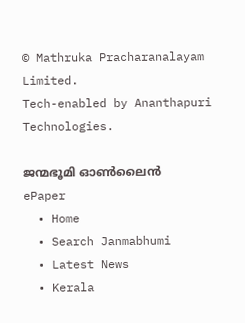© Mathruka Pracharanalayam Limited.
Tech-enabled by Ananthapuri Technologies.

ജന്മഭൂമി ഓണ്‍ലൈന്‍
ePaper
  • Home
  • Search Janmabhumi
  • Latest News
  • Kerala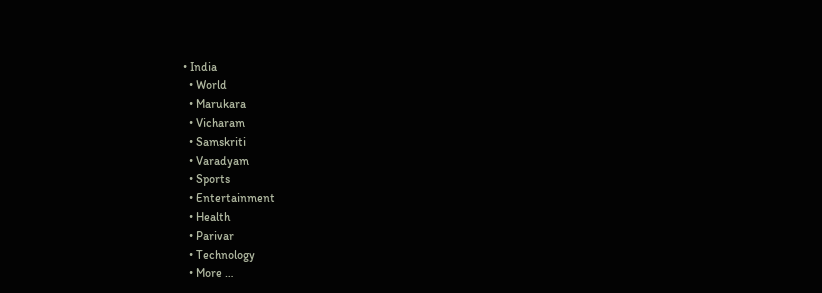• India
  • World
  • Marukara
  • Vicharam
  • Samskriti
  • Varadyam
  • Sports
  • Entertainment
  • Health
  • Parivar
  • Technology
  • More …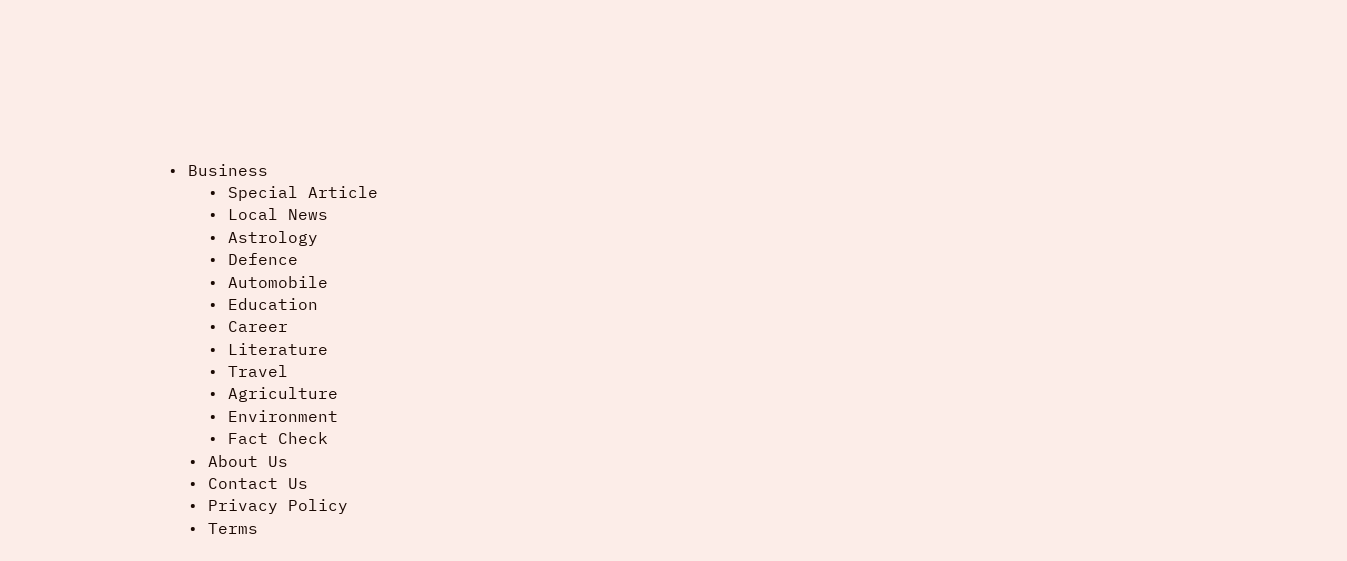• Business
    • Special Article
    • Local News
    • Astrology
    • Defence
    • Automobile
    • Education
    • Career
    • Literature
    • Travel
    • Agriculture
    • Environment
    • Fact Check
  • About Us
  • Contact Us
  • Privacy Policy
  • Terms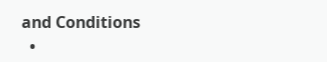and Conditions
  •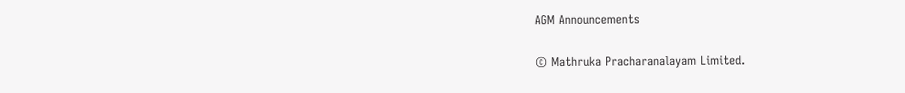AGM Announcements

© Mathruka Pracharanalayam Limited.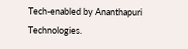Tech-enabled by Ananthapuri Technologies.